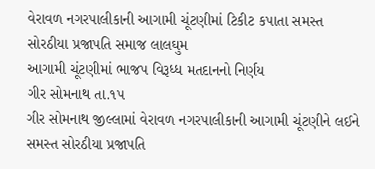વેરાવળ નગરપાલીકાની આગામી ચૂંટણીમાં ટિકીટ કપાતા સમસ્ત સોરઠીયા પ્રજાપતિ સમાજ લાલઘુમ
આગામી ચૂંટણીમાં ભાજપ વિરૂધ્ધ મતદાનનો નિર્ણય
ગીર સોમનાથ તા.૧પ
ગીર સોમનાથ જીલ્લામાં વેરાવળ નગરપાલીકાની આગામી ચૂંટણીને લઈને સમસ્ત સોરઠીયા પ્રજાપતિ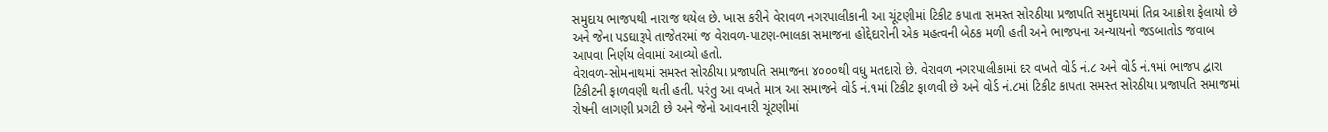સમુદાય ભાજપથી નારાજ થયેલ છે. ખાસ કરીને વેરાવળ નગરપાલીકાની આ ચૂંટણીમાં ટિકીટ કપાતા સમસ્ત સોરઠીયા પ્રજાપતિ સમુદાયમાં તિવ્ર આક્રોશ ફેલાયો છે અને જેના પડઘારૂપે તાજેતરમાં જ વેરાવળ-પાટણ-ભાલકા સમાજના હોદ્દેદારોની એક મહત્વની બેઠક મળી હતી અને ભાજપના અન્યાયનો જડબાતોડ જવાબ આપવા નિર્ણય લેવામાં આવ્યો હતો.
વેરાવળ-સોમનાથમાં સમસ્ત સોરઠીયા પ્રજાપતિ સમાજના ૪૦૦૦થી વધુ મતદારો છે. વેરાવળ નગરપાલીકામાં દર વખતે વોર્ડ નં.૮ અને વોર્ડ નં.૧માં ભાજપ દ્વારા ટિકીટની ફાળવણી થતી હતી. પરંતુ આ વખતે માત્ર આ સમાજને વોર્ડ નં.૧માં ટિકીટ ફાળવી છે અને વોર્ડ નં.૮માં ટિકીટ કાપતા સમસ્ત સોરઠીયા પ્રજાપતિ સમાજમાં રોષની લાગણી પ્રગટી છે અને જેનો આવનારી ચૂંટણીમાં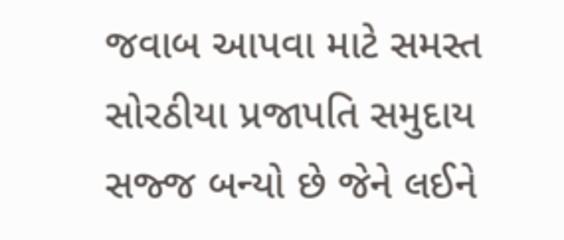જવાબ આપવા માટે સમસ્ત સોરઠીયા પ્રજાપતિ સમુદાય સજ્જ બન્યો છે જેને લઈને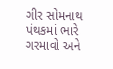ગીર સોમનાથ પંથકમાં ભારે ગરમાવો અને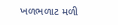ખળભળાટ મળી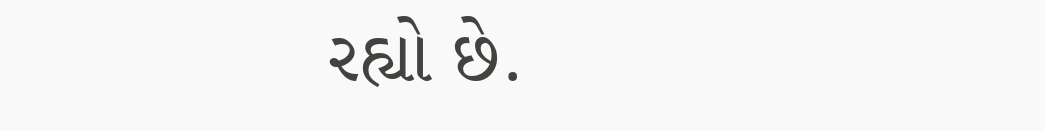રહ્યો છે.